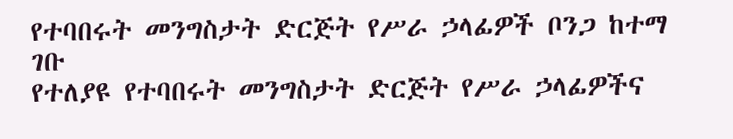የተባበሩት መንግስታት ድርጅት የሥራ ኃላፊዎች ቦንጋ ከተማ ገቡ
የተለያዩ የተባበሩት መንግስታት ድርጅት የሥራ ኃላፊዎችና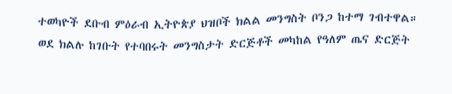ተወካዮች ደቡብ ምዕራብ ኢትዮጵያ ህዝቦች ክልል መንግስት ቦንጋ ከተማ ገብተዋል። ወደ ክልሉ ከገቡት የተባበሩት መንግስታት ድርጅቶች መካከል የዓለም ጤና ድርጅት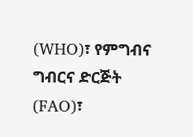(WHO)፣ የምግብና ግብርና ድርጅት (FAO)፣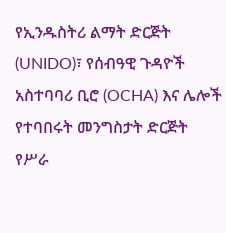የኢንዱስትሪ ልማት ድርጅት (UNIDO)፣ የሰብዓዊ ጉዳዮች አስተባባሪ ቢሮ (OCHA) እና ሌሎች የተባበሩት መንግስታት ድርጅት የሥራ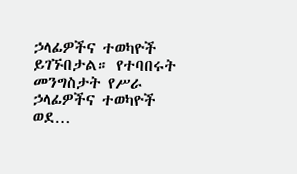ኃላፊዎችና ተወካዮች ይገኙበታል። የተባበሩት መንግስታት የሥራ ኃላፊዎችና ተወካዮች ወደ…